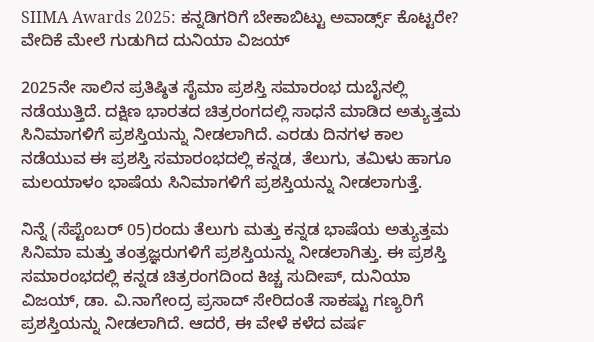SIIMA Awards 2025: ಕನ್ನಡಿಗರಿಗೆ ಬೇಕಾಬಿಟ್ಟು ಅವಾರ್ಡ್ಸ್ ಕೊಟ್ಟರೇ? ವೇದಿಕೆ ಮೇಲೆ ಗುಡುಗಿದ ದುನಿಯಾ ವಿಜಯ್

2025ನೇ ಸಾಲಿನ ಪ್ರತಿಷ್ಠಿತ ಸೈಮಾ ಪ್ರಶಸ್ತಿ ಸಮಾರಂಭ ದುಬೈನಲ್ಲಿ ನಡೆಯುತ್ತಿದೆ. ದಕ್ಷಿಣ ಭಾರತದ ಚಿತ್ರರಂಗದಲ್ಲಿ ಸಾಧನೆ ಮಾಡಿದ ಅತ್ಯುತ್ತಮ ಸಿನಿಮಾಗಳಿಗೆ ಪ್ರಶಸ್ತಿಯನ್ನು ನೀಡಲಾಗಿದೆ. ಎರಡು ದಿನಗಳ ಕಾಲ ನಡೆಯುವ ಈ ಪ್ರಶಸ್ತಿ ಸಮಾರಂಭದಲ್ಲಿ ಕನ್ನಡ, ತೆಲುಗು, ತಮಿಳು ಹಾಗೂ ಮಲಯಾಳಂ ಭಾಷೆಯ ಸಿನಿಮಾಗಳಿಗೆ ಪ್ರಶಸ್ತಿಯನ್ನು ನೀಡಲಾಗುತ್ತೆ.

ನಿನ್ನೆ (ಸೆಪ್ಟೆಂಬರ್ 05)ರಂದು ತೆಲುಗು ಮತ್ತು ಕನ್ನಡ ಭಾಷೆಯ ಅತ್ಯುತ್ತಮ ಸಿನಿಮಾ ಮತ್ತು ತಂತ್ರಜ್ಞರುಗಳಿಗೆ ಪ್ರಶಸ್ತಿಯನ್ನು ನೀಡಲಾಗಿತ್ತು. ಈ ಪ್ರಶಸ್ತಿ ಸಮಾರಂಭದಲ್ಲಿ ಕನ್ನಡ ಚಿತ್ರರಂಗದಿಂದ ಕಿಚ್ಚ ಸುದೀಪ್, ದುನಿಯಾ ವಿಜಯ್, ಡಾ. ವಿ.ನಾಗೇಂದ್ರ ಪ್ರಸಾದ್ ಸೇರಿದಂತೆ ಸಾಕಷ್ಟು ಗಣ್ಯರಿಗೆ ಪ್ರಶಸ್ತಿಯನ್ನು ನೀಡಲಾಗಿದೆ. ಆದರೆ, ಈ ವೇಳೆ ಕಳೆದ ವರ್ಷ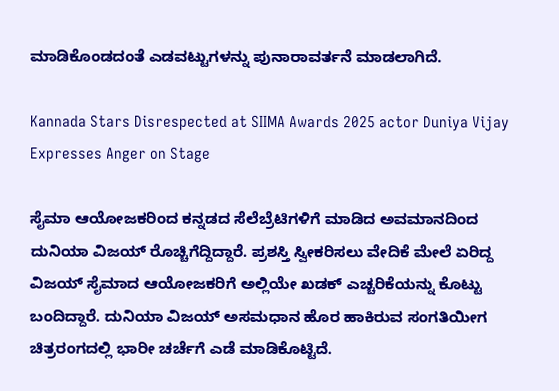ಮಾಡಿಕೊಂಡದಂತೆ ಎಡವಟ್ಟುಗಳನ್ನು ಪುನಾರಾವರ್ತನೆ ಮಾಡಲಾಗಿದೆ.

Kannada Stars Disrespected at SIIMA Awards 2025 actor Duniya Vijay Expresses Anger on Stage

ಸೈಮಾ ಆಯೋಜಕರಿಂದ ಕನ್ನಡದ ಸೆಲೆಬ್ರೆಟಿಗಳಿಗೆ ಮಾಡಿದ ಅವಮಾನದಿಂದ ದುನಿಯಾ ವಿಜಯ್ ರೊಚ್ಚಿಗೆದ್ದಿದ್ದಾರೆ. ಪ್ರಶಸ್ತಿ ಸ್ವೀಕರಿಸಲು ವೇದಿಕೆ ಮೇಲೆ ಏರಿದ್ದ ವಿಜಯ್ ಸೈಮಾದ ಆಯೋಜಕರಿಗೆ ಅಲ್ಲಿಯೇ ಖಡಕ್ ಎಚ್ಚರಿಕೆಯನ್ನು ಕೊಟ್ಟು ಬಂದಿದ್ದಾರೆ. ದುನಿಯಾ ವಿಜಯ್ ಅಸಮಧಾನ ಹೊರ ಹಾಕಿರುವ ಸಂಗತಿಯೀಗ ಚಿತ್ರರಂಗದಲ್ಲಿ ಭಾರೀ ಚರ್ಚೆಗೆ ಎಡೆ ಮಾಡಿಕೊಟ್ಟಿದೆ.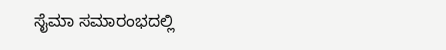ಸೈಮಾ ಸಮಾರಂಭದಲ್ಲಿ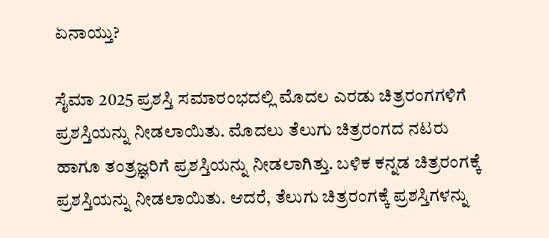ಏನಾಯ್ತು?

ಸೈಮಾ 2025 ಪ್ರಶಸ್ತಿ ಸಮಾರಂಭದಲ್ಲಿ ಮೊದಲ ಎರಡು ಚಿತ್ರರಂಗಗಳಿಗೆ ಪ್ರಶಸ್ತಿಯನ್ನು ನೀಡಲಾಯಿತು. ಮೊದಲು ತೆಲುಗು ಚಿತ್ರರಂಗದ ನಟರು ಹಾಗೂ ತಂತ್ರಜ್ಞರಿಗೆ ಪ್ರಶಸ್ತಿಯನ್ನು ನೀಡಲಾಗಿತ್ತು. ಬಳಿಕ ಕನ್ನಡ ಚಿತ್ರರಂಗಕ್ಕೆ ಪ್ರಶಸ್ತಿಯನ್ನು ನೀಡಲಾಯಿತು. ಆದರೆ, ತೆಲುಗು ಚಿತ್ರರಂಗಕ್ಕೆ ಪ್ರಶಸ್ತಿಗಳನ್ನು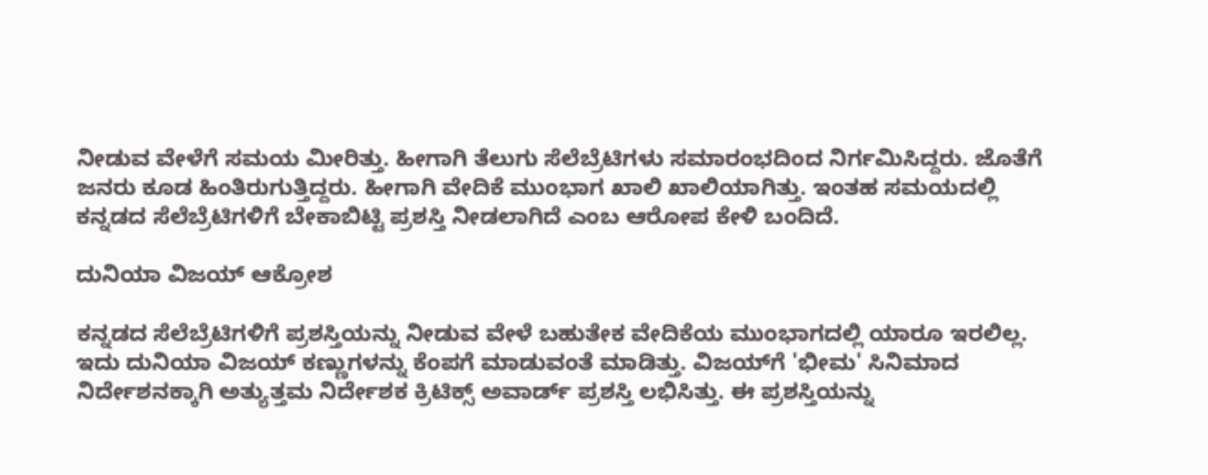ನೀಡುವ ವೇಳೆಗೆ ಸಮಯ ಮೀರಿತ್ತು. ಹೀಗಾಗಿ ತೆಲುಗು ಸೆಲೆಬ್ರೆಟಿಗಳು ಸಮಾರಂಭದಿಂದ ನಿರ್ಗಮಿಸಿದ್ದರು. ಜೊತೆಗೆ ಜನರು ಕೂಡ ಹಿಂತಿರುಗುತ್ತಿದ್ದರು. ಹೀಗಾಗಿ ವೇದಿಕೆ ಮುಂಭಾಗ ಖಾಲಿ ಖಾಲಿಯಾಗಿತ್ತು. ಇಂತಹ ಸಮಯದಲ್ಲಿ ಕನ್ನಡದ ಸೆಲೆಬ್ರೆಟಿಗಳಿಗೆ ಬೇಕಾಬಿಟ್ಟಿ ಪ್ರಶಸ್ತಿ ನೀಡಲಾಗಿದೆ ಎಂಬ ಆರೋಪ ಕೇಳಿ ಬಂದಿದೆ.

ದುನಿಯಾ ವಿಜಯ್ ಆಕ್ರೋಶ

ಕನ್ನಡದ ಸೆಲೆಬ್ರೆಟಿಗಳಿಗೆ ಪ್ರಶಸ್ತಿಯನ್ನು ನೀಡುವ ವೇಳೆ ಬಹುತೇಕ ವೇದಿಕೆಯ ಮುಂಭಾಗದಲ್ಲಿ ಯಾರೂ ಇರಲಿಲ್ಲ. ಇದು ದುನಿಯಾ ವಿಜಯ್ ಕಣ್ಣುಗಳನ್ನು ಕೆಂಪಗೆ ಮಾಡುವಂತೆ ಮಾಡಿತ್ತು. ವಿಜಯ್‌ಗೆ 'ಭೀಮ' ಸಿನಿಮಾದ ನಿರ್ದೇಶನಕ್ಕಾಗಿ ಅತ್ಯುತ್ತಮ ನಿರ್ದೇಶಕ ಕ್ರಿಟಿಕ್ಸ್ ಅವಾರ್ಡ್ ಪ್ರಶಸ್ತಿ ಲಭಿಸಿತ್ತು. ಈ ಪ್ರಶಸ್ತಿಯನ್ನು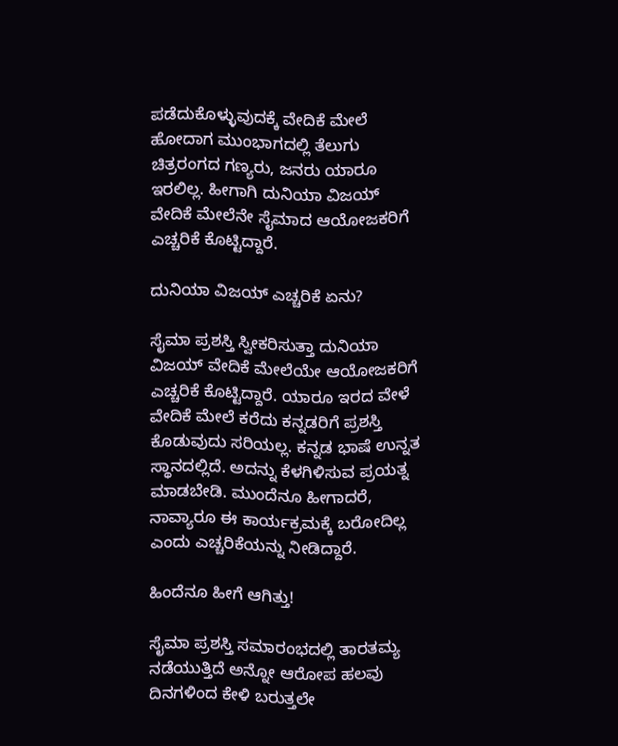ಪಡೆದುಕೊಳ್ಳುವುದಕ್ಕೆ ವೇದಿಕೆ ಮೇಲೆ ಹೋದಾಗ ಮುಂಭಾಗದಲ್ಲಿ ತೆಲುಗು ಚಿತ್ರರಂಗದ ಗಣ್ಯರು, ಜನರು ಯಾರೂ ಇರಲಿಲ್ಲ. ಹೀಗಾಗಿ ದುನಿಯಾ ವಿಜಯ್ ವೇದಿಕೆ ಮೇಲೆನೇ ಸೈಮಾದ ಆಯೋಜಕರಿಗೆ ಎಚ್ಚರಿಕೆ ಕೊಟ್ಟಿದ್ದಾರೆ.

ದುನಿಯಾ ವಿಜಯ್ ಎಚ್ಚರಿಕೆ ಏನು?

ಸೈಮಾ ಪ್ರಶಸ್ತಿ ಸ್ವೀಕರಿಸುತ್ತಾ ದುನಿಯಾ ವಿಜಯ್ ವೇದಿಕೆ ಮೇಲೆಯೇ ಆಯೋಜಕರಿಗೆ ಎಚ್ಚರಿಕೆ ಕೊಟ್ಟಿದ್ದಾರೆ. ಯಾರೂ ಇರದ ವೇಳೆ ವೇದಿಕೆ ಮೇಲೆ ಕರೆದು ಕನ್ನಡರಿಗೆ ಪ್ರಶಸ್ತಿ ಕೊಡುವುದು ಸರಿಯಲ್ಲ. ಕನ್ನಡ ಭಾಷೆ ಉನ್ನತ ಸ್ಥಾನದಲ್ಲಿದೆ. ಅದನ್ನು ಕೆಳಗಿಳಿಸುವ ಪ್ರಯತ್ನ ಮಾಡಬೇಡಿ. ಮುಂದೆನೂ ಹೀಗಾದರೆ, ನಾವ್ಯಾರೂ ಈ ಕಾರ್ಯಕ್ರಮಕ್ಕೆ ಬರೋದಿಲ್ಲ ಎಂದು ಎಚ್ಚರಿಕೆಯನ್ನು ನೀಡಿದ್ದಾರೆ.

ಹಿಂದೆನೂ ಹೀಗೆ ಆಗಿತ್ತು!

ಸೈಮಾ ಪ್ರಶಸ್ತಿ ಸಮಾರಂಭದಲ್ಲಿ ತಾರತಮ್ಯ ನಡೆಯುತ್ತಿದೆ ಅನ್ನೋ ಆರೋಪ ಹಲವು ದಿನಗಳಿಂದ ಕೇಳಿ ಬರುತ್ತಲೇ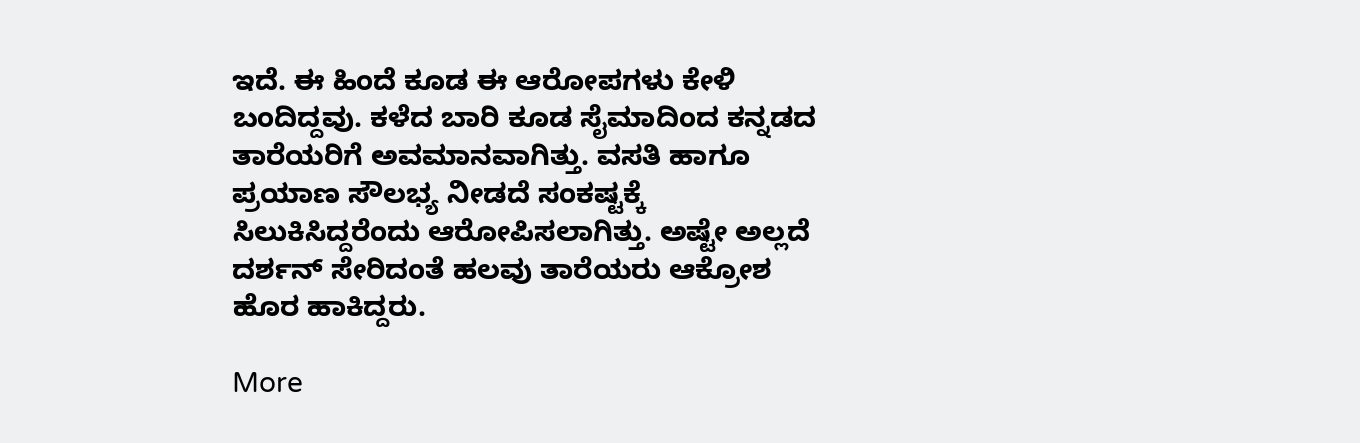ಇದೆ. ಈ ಹಿಂದೆ ಕೂಡ ಈ ಆರೋಪಗಳು ಕೇಳಿ ಬಂದಿದ್ದವು. ಕಳೆದ ಬಾರಿ ಕೂಡ ಸೈಮಾದಿಂದ ಕನ್ನಡದ ತಾರೆಯರಿಗೆ ಅವಮಾನವಾಗಿತ್ತು. ವಸತಿ ಹಾಗೂ ಪ್ರಯಾಣ ಸೌಲಭ್ಯ ನೀಡದೆ ಸಂಕಷ್ಟಕ್ಕೆ ಸಿಲುಕಿಸಿದ್ದರೆಂದು ಆರೋಪಿಸಲಾಗಿತ್ತು. ಅಷ್ಟೇ ಅಲ್ಲದೆ ದರ್ಶನ್ ಸೇರಿದಂತೆ ಹಲವು ತಾರೆಯರು ಆಕ್ರೋಶ ಹೊರ ಹಾಕಿದ್ದರು.

More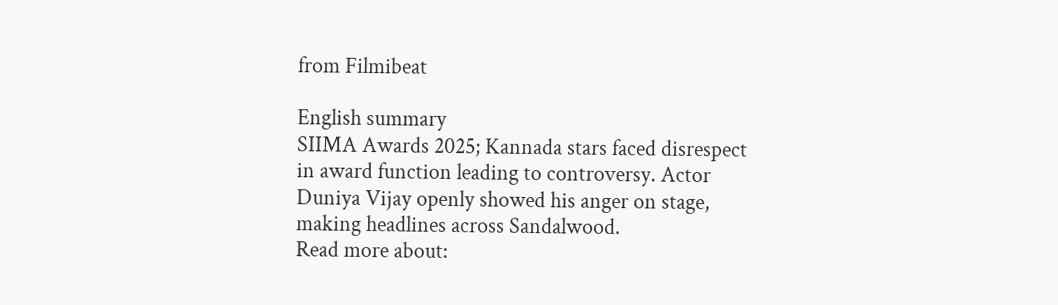from Filmibeat

English summary
SIIMA Awards 2025; Kannada stars faced disrespect in award function leading to controversy. Actor Duniya Vijay openly showed his anger on stage, making headlines across Sandalwood.
Read more about: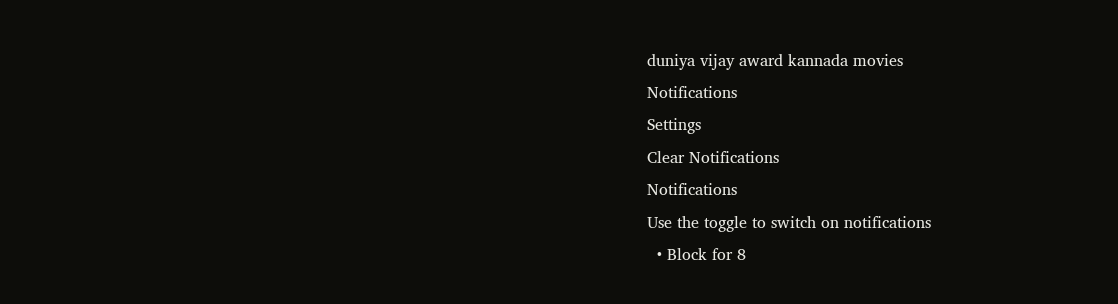duniya vijay award kannada movies
Notifications
Settings
Clear Notifications
Notifications
Use the toggle to switch on notifications
  • Block for 8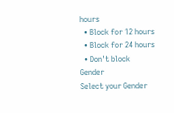hours
  • Block for 12 hours
  • Block for 24 hours
  • Don't block
Gender
Select your Gender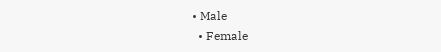• Male
  • Female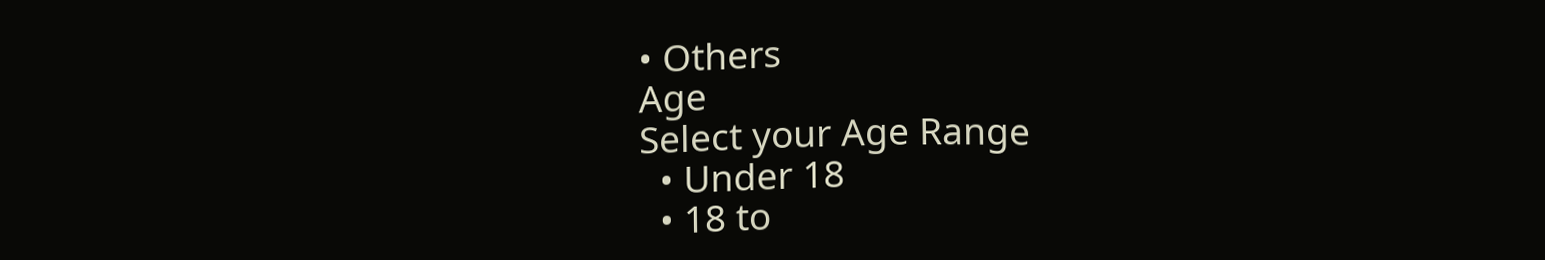• Others
Age
Select your Age Range
  • Under 18
  • 18 to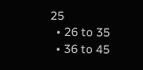25
  • 26 to 35
  • 36 to 45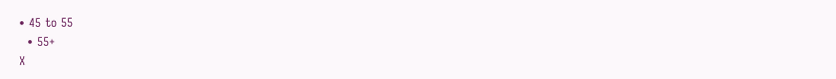• 45 to 55
  • 55+
X